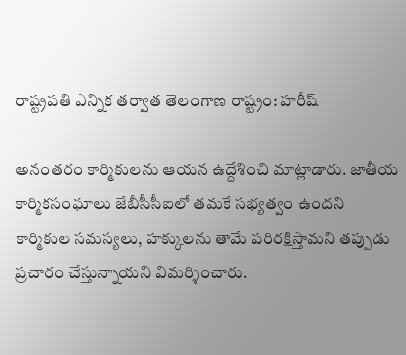రాష్ట్రపతి ఎన్నిక తర్వాత తెలంగాణ రాష్ట్రం: హరీష్

అనంతరం కార్మికులను ఆయన ఉద్దేశించి మాట్లాడారు. జాతీయ కార్మికసంఘాలు జేబీసీసీఐలో తమకే సభ్యత్వం ఉందని కార్మికుల సమస్యలు, హక్కులను తామే పరిరక్షిస్తామని తప్పుడు ప్రచారం చేస్తున్నాయని విమర్శించారు.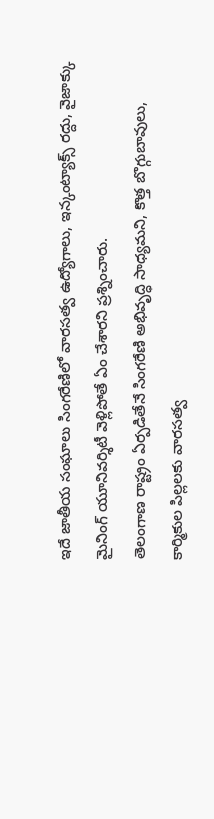ఇదే జాతీయ సంఘాలు సింగరేణిలో వారసత్వ ఉద్యోగాలు, ఇన్కంట్యాక్స్ రద్దు, వైజాక్కు మైనింగ్ యూనివర్శిటీ వెళ్లిపోతే ఏం చేశారని ప్రశ్నించారు.
తెలంగాణ రాష్ట్రం ఏర్పడితేనే సింగరేణి అభివృద్ధి సాధ్యమని, కొత్త బొగ్గుబావులు, కార్మికుల పిల్లలకు వారసత్వ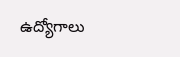ఉద్యోగాలు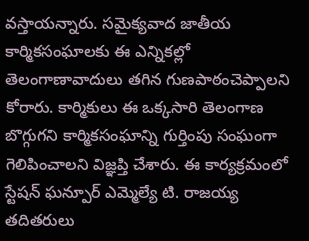వస్తాయన్నారు. సమైక్యవాద జాతీయ కార్మికసంఘాలకు ఈ ఎన్నికల్లో తెలంగాణావాదులు తగిన గుణపాఠంచెప్పాలని కోరారు. కార్మికులు ఈ ఒక్కసారి తెలంగాణ బొగ్గుగని కార్మికసంఘాన్ని గుర్తింపు సంఘంగా గెలిపించాలని విజ్ఞప్తి చేశారు. ఈ కార్యక్రమంలో స్టేషన్ ఘన్పూర్ ఎమ్మెల్యే టి. రాజయ్య తదితరులు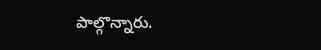పాల్గొన్నారు.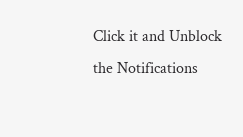Click it and Unblock the Notifications